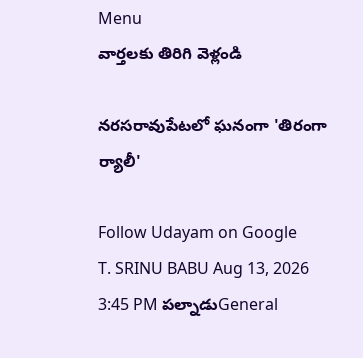Menu
వార్తలకు తిరిగి వెళ్లండి

నరసరావుపేటలో ఘనంగా 'తిరంగా ర్యాలీ'

Follow Udayam on Google
T. SRINU BABU Aug 13, 2026 3:45 PM పల్నాడుGeneral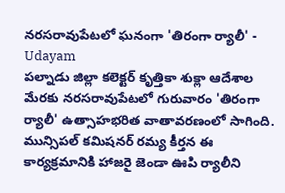నరసరావుపేటలో ఘనంగా 'తిరంగా ర్యాలీ' - Udayam
పల్నాడు జిల్లా కలెక్టర్ కృత్తికా శుక్లా ఆదేశాల మేరకు నరసరావుపేటలో గురువారం 'తిరంగా ర్యాలీ' ఉత్సాహభరిత వాతావరణంలో సాగింది. మున్సిపల్ కమిషనర్ రమ్య కీర్తన ఈ కార్యక్రమానికి హాజరై జెండా ఊపి ర్యాలీని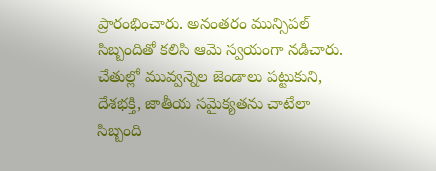ప్రారంభించారు. అనంతరం మున్సిపల్ సిబ్బందితో కలిసి ఆమె స్వయంగా నడిచారు. చేతుల్లో మువ్వన్నెల జెండాలు పట్టుకుని, దేశభక్తి, జాతీయ సమైక్యతను చాటేలా సిబ్బంది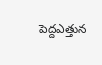పెద్దఎత్తున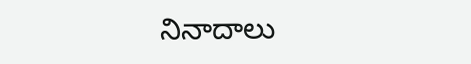నినాదాలు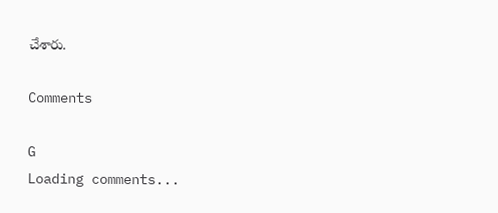చేశారు.

Comments

G
Loading comments...